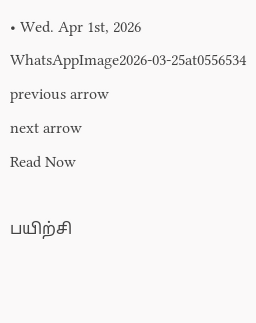• Wed. Apr 1st, 2026
WhatsAppImage2026-03-25at0556534
previous arrow
next arrow
Read Now

பயிற்சி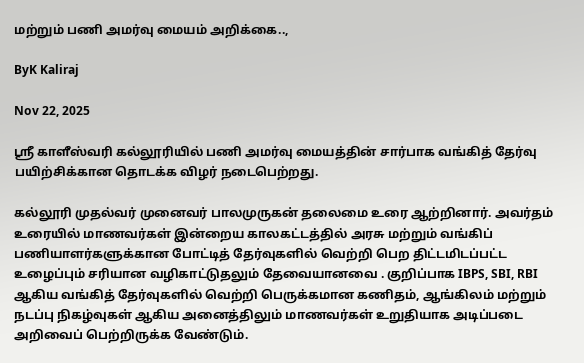மற்றும் பணி அமர்வு மையம் அறிக்கை..,

ByK Kaliraj

Nov 22, 2025

ஸ்ரீ காளீஸ்வரி கல்லூரியில் பணி அமர்வு மையத்தின் சார்பாக வங்கித் தேர்வு பயிற்சிக்கான தொடக்க விழர் நடைபெற்றது.

கல்லூரி முதல்வர் முனைவர் பாலமுருகன் தலைமை உரை ஆற்றினார். அவர்தம் உரையில் மாணவர்கள் இன்றைய காலகட்டத்தில் அரசு மற்றும் வங்கிப் பணியாளர்களுக்கான போட்டித் தேர்வுகளில் வெற்றி பெற திட்டமிடப்பட்ட உழைப்பும் சரியான வழிகாட்டுதலும் தேவையானவை . குறிப்பாக IBPS, SBI, RBI ஆகிய வங்கித் தேர்வுகளில் வெற்றி பெருக்கமான கணிதம், ஆங்கிலம் மற்றும் நடப்பு நிகழ்வுகள் ஆகிய அனைத்திலும் மாணவர்கள் உறுதியாக அடிப்படை அறிவைப் பெற்றிருக்க வேண்டும்.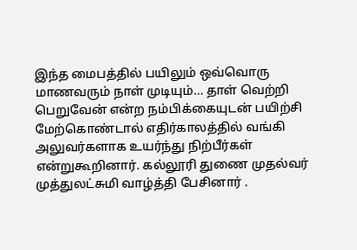இந்த மைபத்தில் பயிலும் ஒவ்வொரு மாணவரும் நாள் முடியும்… தாள் வெற்றி பெறுவேன் என்ற நம்பிக்கையுடன் பயிற்சி மேற்கொண்டால் எதிர்காலத்தில் வங்கி அலுவர்களாக உயர்ந்து நிற்பீர்கள் என்றுகூறினார். கல்லூரி துணை முதல்வர் முத்துலட்சுமி வாழ்த்தி பேசினார் .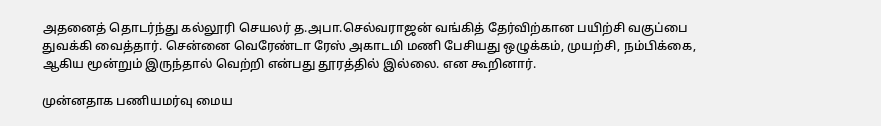அதனைத் தொடர்ந்து கல்லூரி செயலர் த.அபா.செல்வராஜன் வங்கித் தேர்விற்கான பயிற்சி வகுப்பை துவக்கி வைத்தார். சென்னை வெரேண்டா ரேஸ் அகாடமி மணி பேசியது ஒழுக்கம், முயற்சி, நம்பிக்கை, ஆகிய மூன்றும் இருந்தால் வெற்றி என்பது தூரத்தில் இல்லை. என கூறினார்.

முன்னதாக பணியமர்வு மைய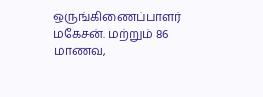ஒருங்கிணைப்பாளர் மகேசன். மற்றும் 86 மாணவ,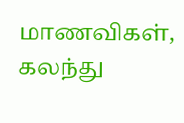மாணவிகள், கலந்து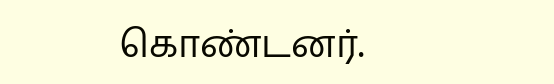கொண்டனர்.